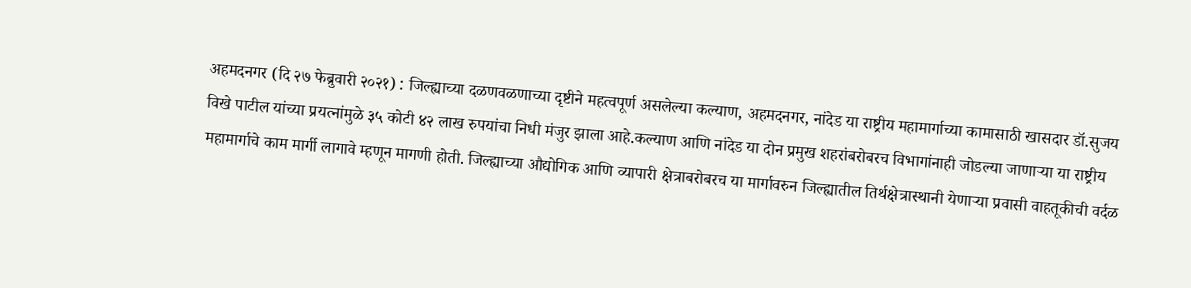अहमदनगर (दि २७ फेब्रुवारी २०२१) : जिल्ह्याच्या दळणवळणाच्या दृष्टीने महत्वपूर्ण असलेल्या कल्याण, अहमदनगर, नांदेड या राष्ट्रीय महामार्गाच्या कामासाठी खासदार डॉ.सुजय विखे पाटील यांच्या प्रयत्नांमुळे ३५ कोटी ४२ लाख रुपयांचा निधी मंजुर झाला आहे.कल्याण आणि नांदेड या दोन प्रमुख शहरांबरोबरच विभागांनाही जोडल्या जाणाऱ्या या राष्ट्रीय महामार्गाचे काम मार्गी लागावे म्हणून मागणी होती. जिल्ह्याच्या औद्योगिक आणि व्यापारी क्षेत्राबरोबरच या मार्गावरुन जिल्ह्यातील तिर्थक्षेत्रास्थानी येणाऱ्या प्रवासी वाहतूकीची वर्दळ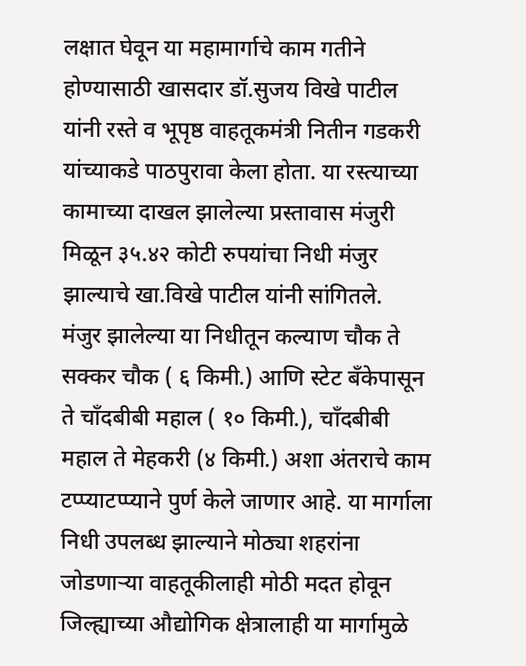लक्षात घेवून या महामार्गाचे काम गतीने होण्यासाठी खासदार डॉ.सुजय विखे पाटील यांनी रस्ते व भूपृष्ठ वाहतूकमंत्री नितीन गडकरी यांच्याकडे पाठपुरावा केला होता. या रस्त्याच्या कामाच्या दाखल झालेल्या प्रस्तावास मंजुरी मिळून ३५.४२ कोटी रुपयांचा निधी मंजुर झाल्याचे खा.विखे पाटील यांनी सांगितले.
मंजुर झालेल्या या निधीतून कल्याण चौक ते सक्कर चौक ( ६ किमी.) आणि स्टेट बँकेपासून ते चाँदबीबी महाल ( १० किमी.), चाँदबीबी महाल ते मेहकरी (४ किमी.) अशा अंतराचे काम टप्प्याटप्प्याने पुर्ण केले जाणार आहे. या मार्गाला निधी उपलब्ध झाल्याने मोठ्या शहरांना जोडणाऱ्या वाहतूकीलाही मोठी मदत होवून जिल्ह्याच्या औद्योगिक क्षेत्रालाही या मार्गामुळे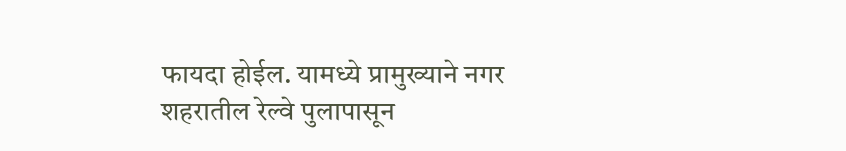फायदा होईल. यामध्ये प्रामुख्याने नगर शहरातील रेल्वे पुलापासून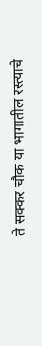ते सक्कर चौक या भागातील रस्त्याचे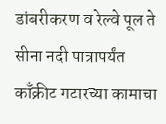डांबरीकरण व रेल्वे पूल ते सीना नदी पात्रापर्यंत काँक्रीट गटारच्या कामाचा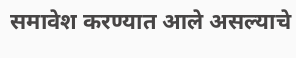समावेश करण्यात आले असल्याचे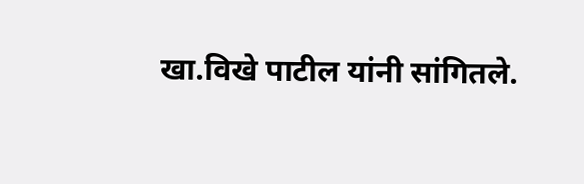खा.विखे पाटील यांनी सांगितले.